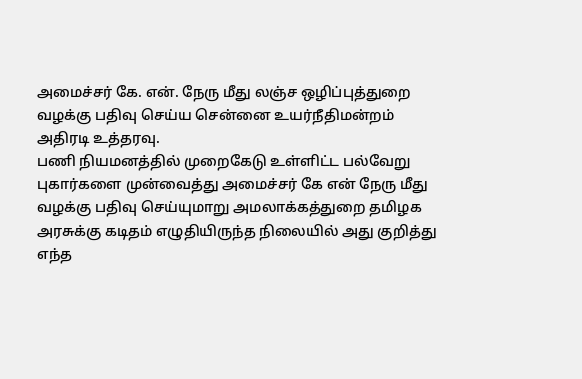அமைச்சர் கே. என். நேரு மீது லஞ்ச ஒழிப்புத்துறை வழக்கு பதிவு செய்ய சென்னை உயர்நீதிமன்றம் அதிரடி உத்தரவு.
பணி நியமனத்தில் முறைகேடு உள்ளிட்ட பல்வேறு புகார்களை முன்வைத்து அமைச்சர் கே என் நேரு மீது வழக்கு பதிவு செய்யுமாறு அமலாக்கத்துறை தமிழக அரசுக்கு கடிதம் எழுதியிருந்த நிலையில் அது குறித்து எந்த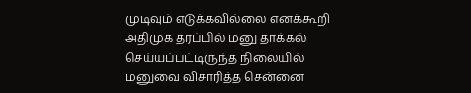முடிவும் எடுக்கவில்லை எனக்கூறி அதிமுக தரப்பில் மனு தாக்கல் செய்யப்பட்டிருந்த நிலையில் மனுவை விசாரித்த சென்னை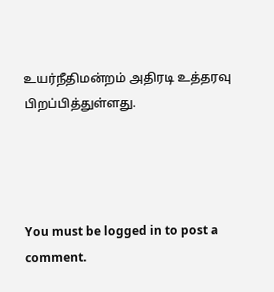உயர்நீதிமன்றம் அதிரடி உத்தரவு பிறப்பித்துள்ளது.




You must be logged in to post a comment.